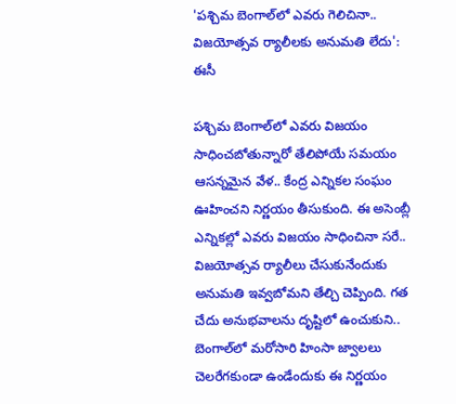'పశ్చిమ బెంగాల్‌లో ఎవరు గెలిచినా.. విజయోత్సవ ర్యాలీలకు అనుమతి లేదు': ఈసీ

పశ్చిమ బెంగాల్‌లో ఎవరు విజయం సాధించబోతున్నారో తేలిపోయే సమయం ఆసన్నమైన వేళ.. కేంద్ర ఎన్నికల సంఘం ఊహించని నిర్ణయం తీసుకుంది. ఈ అసెంబ్లీ ఎన్నికల్లో ఎవరు విజయం సాధించినా సరే.. విజయోత్సవ ర్యాలీలు చేసుకునేందుకు అనుమతి ఇవ్వబోమని తేల్చి చెప్పింది. గత చేదు అనుభవాలను దృష్టిలో ఉంచుకుని.. బెంగాల్‌లో మరోసారి హింసా జ్వాలలు చెలరేగకుండా ఉండేందుకు ఈ నిర్ణయం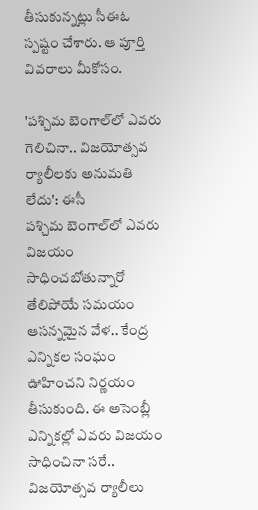తీసుకున్నట్లు సీఈఓ స్పష్టం చేశారు. ఆ పూర్తి వివరాలు మీకోసం.

'పశ్చిమ బెంగాల్‌లో ఎవరు గెలిచినా.. విజయోత్సవ ర్యాలీలకు అనుమతి లేదు': ఈసీ
పశ్చిమ బెంగాల్‌లో ఎవరు విజయం సాధించబోతున్నారో తేలిపోయే సమయం ఆసన్నమైన వేళ.. కేంద్ర ఎన్నికల సంఘం ఊహించని నిర్ణయం తీసుకుంది. ఈ అసెంబ్లీ ఎన్నికల్లో ఎవరు విజయం సాధించినా సరే.. విజయోత్సవ ర్యాలీలు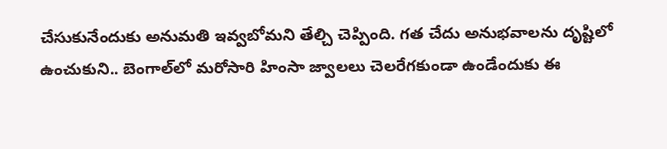చేసుకునేందుకు అనుమతి ఇవ్వబోమని తేల్చి చెప్పింది. గత చేదు అనుభవాలను దృష్టిలో ఉంచుకుని.. బెంగాల్‌లో మరోసారి హింసా జ్వాలలు చెలరేగకుండా ఉండేందుకు ఈ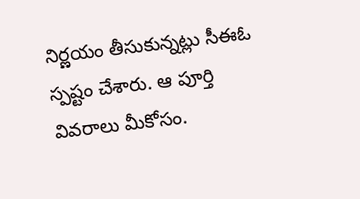నిర్ణయం తీసుకున్నట్లు సీఈఓ స్పష్టం చేశారు. ఆ పూర్తి వివరాలు మీకోసం.